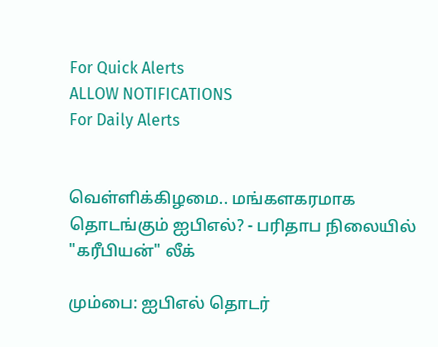For Quick Alerts
ALLOW NOTIFICATIONS
For Daily Alerts


வெள்ளிக்கிழமை.. மங்களகரமாக தொடங்கும் ஐபிஎல்? - பரிதாப நிலையில் "கரீபியன்" லீக்

மும்பை: ஐபிஎல் தொடர்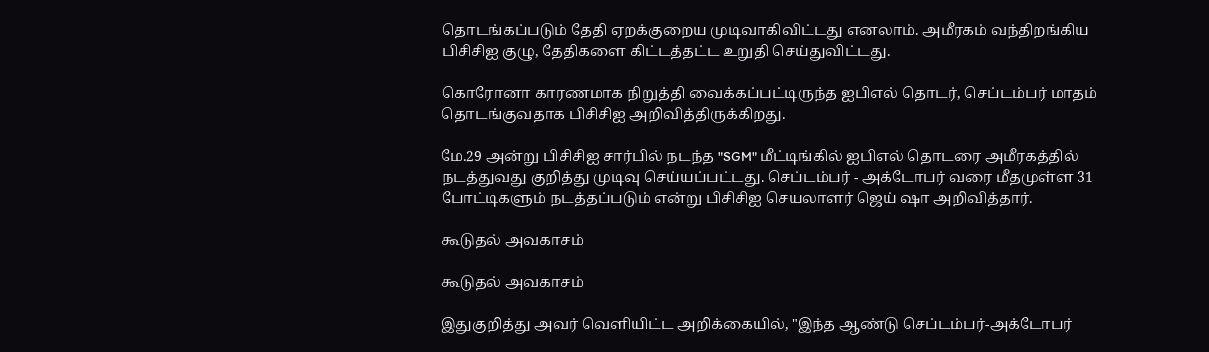தொடங்கப்படும் தேதி ஏறக்குறைய முடிவாகிவிட்டது எனலாம். அமீரகம் வந்திறங்கிய பிசிசிஐ குழு, தேதிகளை கிட்டத்தட்ட உறுதி செய்துவிட்டது.

கொரோனா காரணமாக நிறுத்தி வைக்கப்பட்டிருந்த ஐபிஎல் தொடர், செப்டம்பர் மாதம் தொடங்குவதாக பிசிசிஐ அறிவித்திருக்கிறது.

மே.29 அன்று பிசிசிஐ சார்பில் நடந்த "SGM" மீட்டிங்கில் ஐபிஎல் தொடரை அமீரகத்தில் நடத்துவது குறித்து முடிவு செய்யப்பட்டது. செப்டம்பர் - அக்டோபர் வரை மீதமுள்ள 31 போட்டிகளும் நடத்தப்படும் என்று பிசிசிஐ செயலாளர் ஜெய் ஷா அறிவித்தார்.

கூடுதல் அவகாசம்

கூடுதல் அவகாசம்

இதுகுறித்து அவர் வெளியிட்ட அறிக்கையில், "இந்த ஆண்டு செப்டம்பர்-அக்டோபர்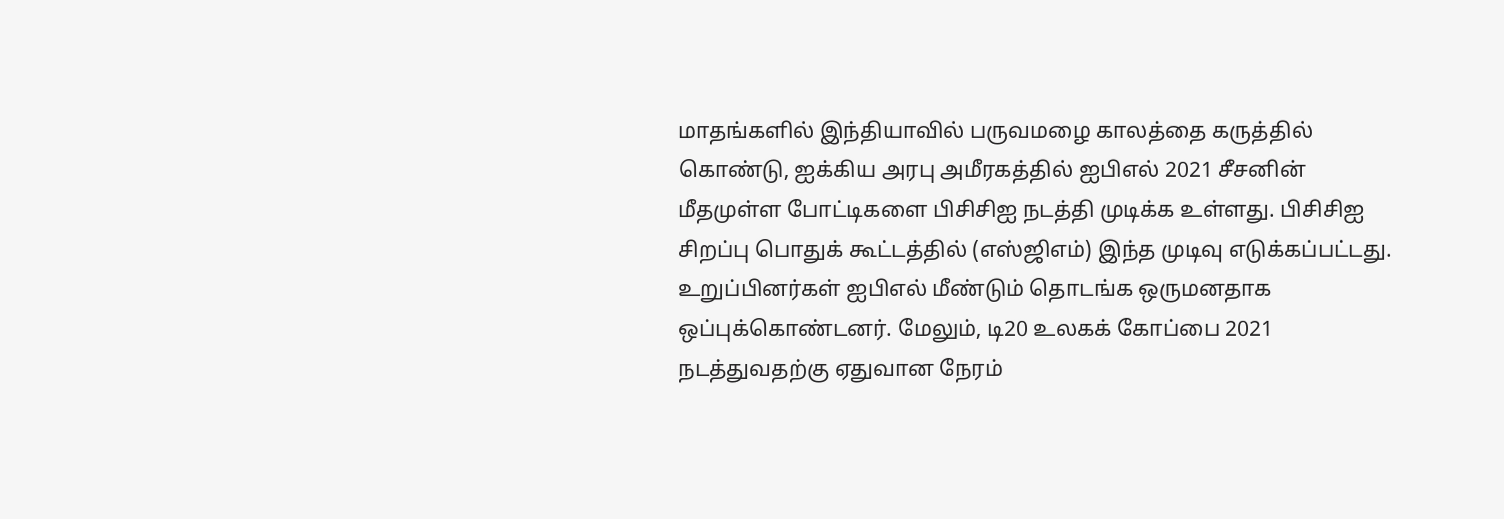மாதங்களில் இந்தியாவில் பருவமழை காலத்தை கருத்தில் கொண்டு, ஐக்கிய அரபு அமீரகத்தில் ஐபிஎல் 2021 சீசனின் மீதமுள்ள போட்டிகளை பிசிசிஐ நடத்தி முடிக்க உள்ளது. பிசிசிஐ சிறப்பு பொதுக் கூட்டத்தில் (எஸ்ஜிஎம்) இந்த முடிவு எடுக்கப்பட்டது. உறுப்பினர்கள் ஐபிஎல் மீண்டும் தொடங்க ஒருமனதாக ஒப்புக்கொண்டனர். மேலும், டி20 உலகக் கோப்பை 2021 நடத்துவதற்கு ஏதுவான நேரம்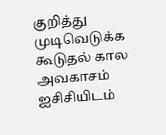குறித்து முடிவெடுக்க கூடுதல் கால அவகாசம் ஐசிசியிடம்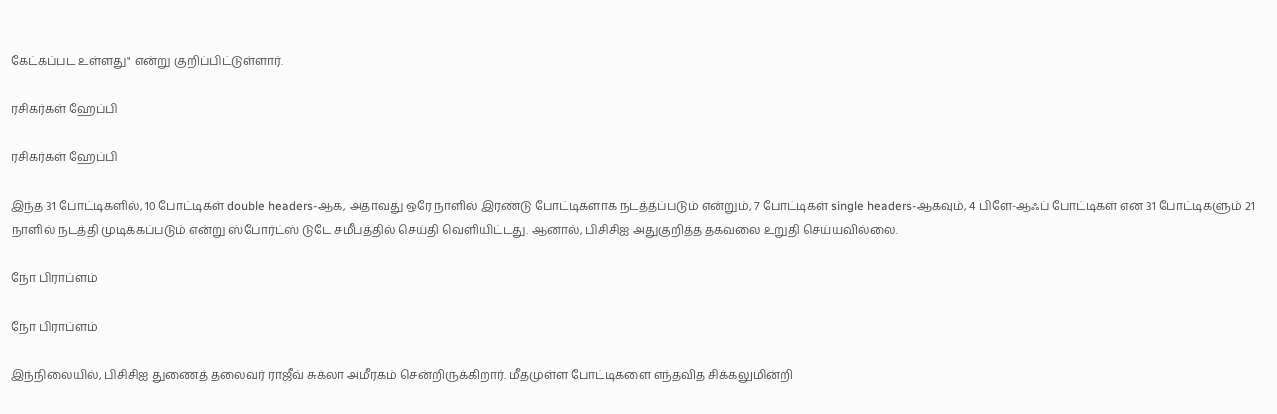கேட்கப்பட உள்ளது" என்று குறிப்பிட்டுள்ளார்.

ரசிகர்கள் ஹேப்பி

ரசிகர்கள் ஹேப்பி

இந்த 31 போட்டிகளில், 10 போட்டிகள் double headers-ஆக, அதாவது ஒரே நாளில் இரண்டு போட்டிகளாக நடத்தப்படும் என்றும், 7 போட்டிகள் single headers-ஆகவும், 4 பிளே-ஆஃப் போட்டிகள் என 31 போட்டிகளும் 21 நாளில் நடத்தி முடிக்கப்படும் என்று ஸ்போர்ட்ஸ் டுடே சமீபத்தில் செய்தி வெளியிட்டது. ஆனால், பிசிசிஐ அதுகுறித்த தகவலை உறுதி செய்யவில்லை.

நோ பிராப்ளம்

நோ பிராப்ளம்

இந்நிலையில், பிசிசிஐ துணைத் தலைவர் ராஜீவ் சுக்லா அமீரகம் சென்றிருக்கிறார். மீதமுள்ள போட்டிகளை எந்தவித சிக்கலுமின்றி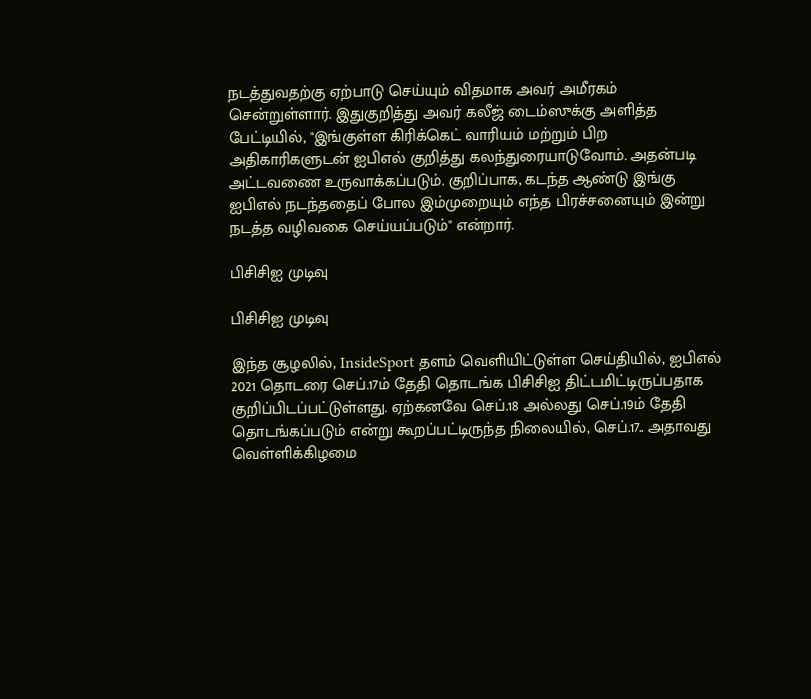நடத்துவதற்கு ஏற்பாடு செய்யும் விதமாக அவர் அமீரகம் சென்றுள்ளார். இதுகுறித்து அவர் கலீஜ் டைம்ஸுக்கு அளித்த பேட்டியில், "இங்குள்ள கிரிக்கெட் வாரியம் மற்றும் பிற அதிகாரிகளுடன் ஐபிஎல் குறித்து கலந்துரையாடுவோம். அதன்படி அட்டவணை உருவாக்கப்படும். குறிப்பாக, கடந்த ஆண்டு இங்கு ஐபிஎல் நடந்ததைப் போல இம்முறையும் எந்த பிரச்சனையும் இன்று நடத்த வழிவகை செய்யப்படும்" என்றார்.

பிசிசிஐ முடிவு

பிசிசிஐ முடிவு

இந்த சூழலில், InsideSport தளம் வெளியிட்டுள்ள செய்தியில், ஐபிஎல் 2021 தொடரை செப்.17ம் தேதி தொடங்க பிசிசிஐ திட்டமிட்டிருப்பதாக குறிப்பிடப்பட்டுள்ளது. ஏற்கனவே செப்.18 அல்லது செப்.19ம் தேதி தொடங்கப்படும் என்று கூறப்பட்டிருந்த நிலையில், செப்.17.. அதாவது வெள்ளிக்கிழமை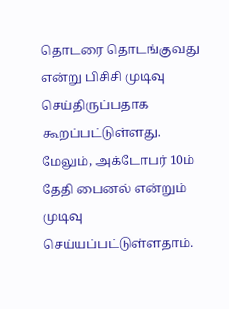தொடரை தொடங்குவது என்று பிசிசி முடிவு செய்திருப்பதாக கூறப்பட்டுள்ளது. மேலும், அக்டோபர் 10ம் தேதி பைனல் என்றும் முடிவு செய்யப்பட்டுள்ளதாம்.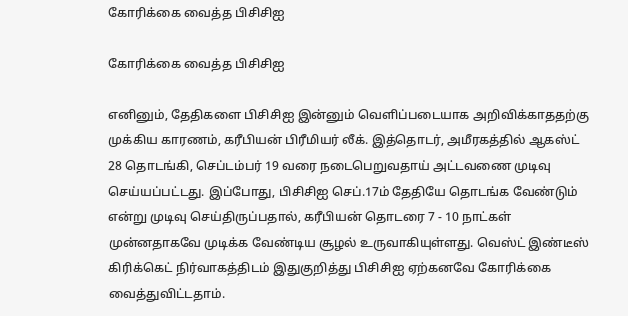கோரிக்கை வைத்த பிசிசிஐ

கோரிக்கை வைத்த பிசிசிஐ

எனினும், தேதிகளை பிசிசிஐ இன்னும் வெளிப்படையாக அறிவிக்காததற்கு முக்கிய காரணம், கரீபியன் பிரீமியர் லீக். இத்தொடர், அமீரகத்தில் ஆகஸ்ட் 28 தொடங்கி, செப்டம்பர் 19 வரை நடைபெறுவதாய் அட்டவணை முடிவு செய்யப்பட்டது. இப்போது, பிசிசிஐ செப்.17ம் தேதியே தொடங்க வேண்டும் என்று முடிவு செய்திருப்பதால், கரீபியன் தொடரை 7 - 10 நாட்கள் முன்னதாகவே முடிக்க வேண்டிய சூழல் உருவாகியுள்ளது. வெஸ்ட் இண்டீஸ் கிரிக்கெட் நிர்வாகத்திடம் இதுகுறித்து பிசிசிஐ ஏற்கனவே கோரிக்கை வைத்துவிட்டதாம்.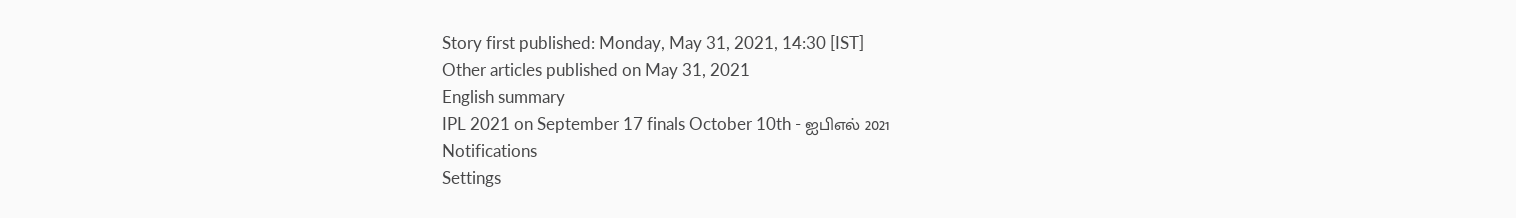Story first published: Monday, May 31, 2021, 14:30 [IST]
Other articles published on May 31, 2021
English summary
IPL 2021 on September 17 finals October 10th - ஐபிஎல் 2021
Notifications
Settings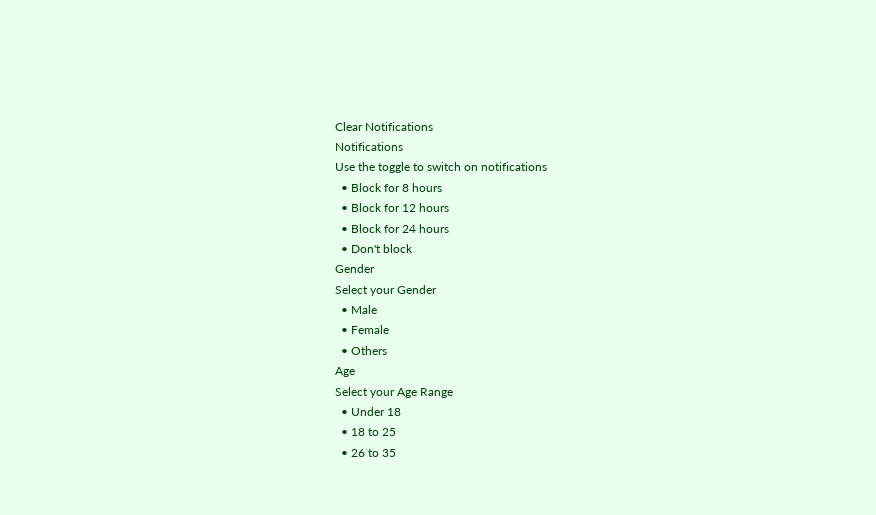Clear Notifications
Notifications
Use the toggle to switch on notifications
  • Block for 8 hours
  • Block for 12 hours
  • Block for 24 hours
  • Don't block
Gender
Select your Gender
  • Male
  • Female
  • Others
Age
Select your Age Range
  • Under 18
  • 18 to 25
  • 26 to 35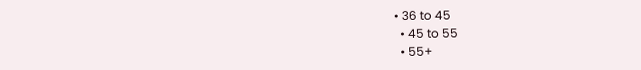• 36 to 45
  • 45 to 55
  • 55+